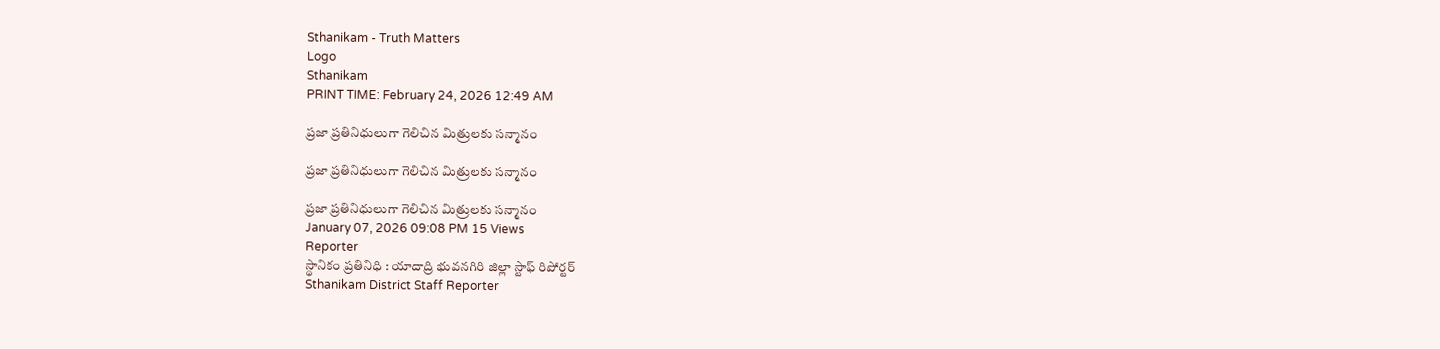Sthanikam - Truth Matters
Logo
Sthanikam
PRINT TIME: February 24, 2026 12:49 AM

ప్రజా ప్రతినిధులుగా గెలిచిన మిత్రులకు సన్మానం

ప్రజా ప్రతినిధులుగా గెలిచిన మిత్రులకు సన్మానం

ప్రజా ప్రతినిధులుగా గెలిచిన మిత్రులకు సన్మానం
January 07, 2026 09:08 PM 15 Views
Reporter
స్థానికం ప్రతినిధి : యాదాద్రి భువనగిరి జిల్లా స్టాఫ్ రిపోర్టర్
Sthanikam District Staff Reporter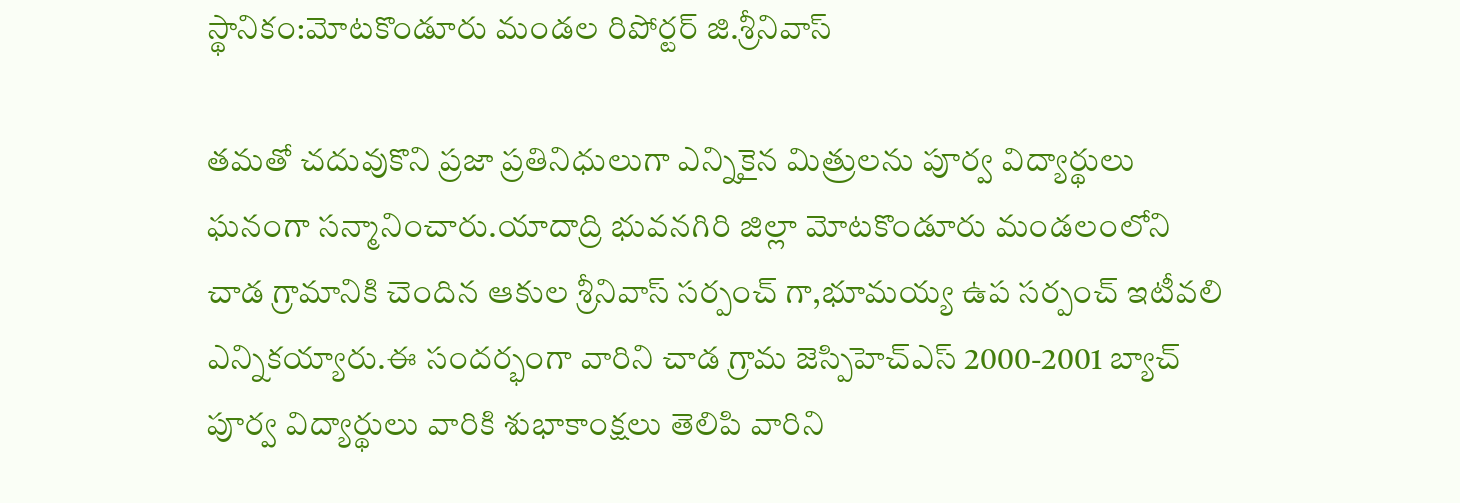స్థానికం:మోటకొండూరు మండల రిపోర్టర్ జి.శ్రీనివాస్

తమతో చదువుకొని ప్రజా ప్రతినిధులుగా ఎన్నికైన మిత్రులను పూర్వ విద్యార్థులు ఘనంగా సన్మానించారు.యాదాద్రి భువనగిరి జిల్లా మోటకొండూరు మండలంలోని చాడ గ్రామానికి చెందిన ఆకుల శ్రీనివాస్ సర్పంచ్ గా,భూమయ్య ఉప సర్పంచ్ ఇటీవలి ఎన్నికయ్యారు.ఈ సందర్భంగా వారిని చాడ గ్రామ జెస్పిహెచ్ఎస్ 2000-2001 బ్యాచ్ పూర్వ విద్యార్థులు వారికి శుభాకాంక్షలు తెలిపి వారిని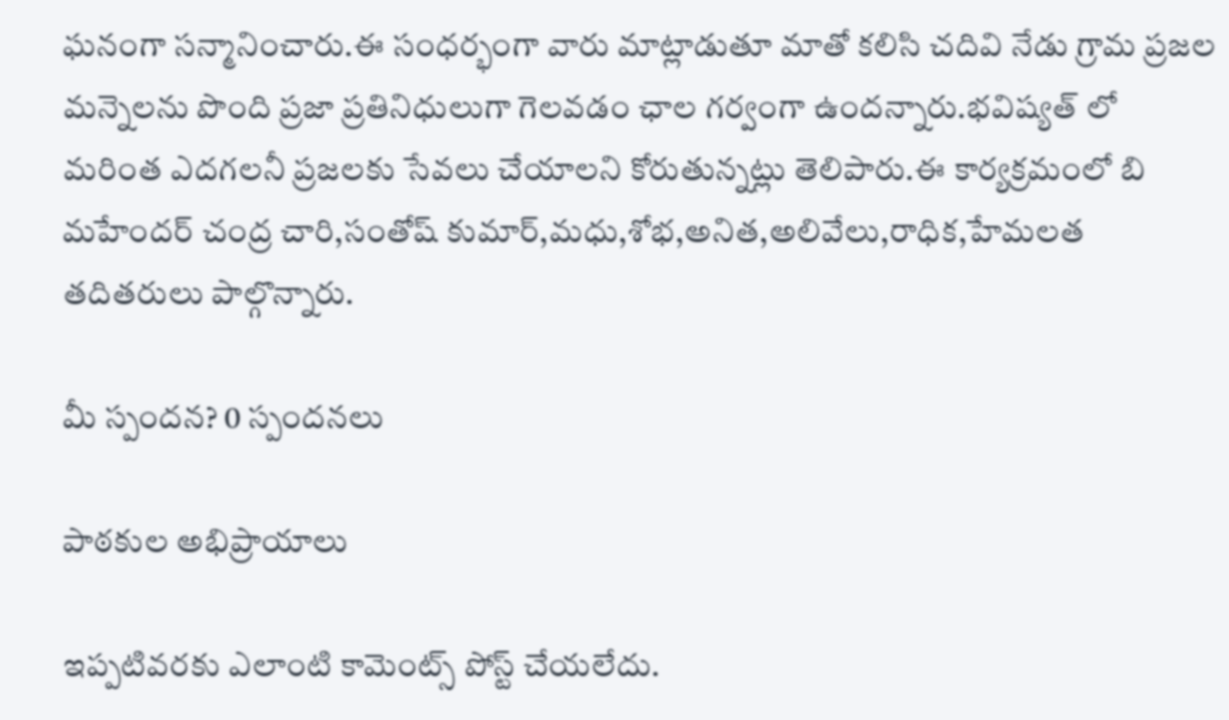ఘనంగా సన్మానించారు.ఈ సంధర్భంగా వారు మాట్లాడుతూ మాతో కలిసి చదివి నేడు గ్రామ ప్రజల మన్నెలను పొంది ప్రజా ప్రతినిధులుగా గెలవడం ఛాల గర్వంగా ఉందన్నారు.భవిష్యత్ లో మరింత ఎదగలనీ ప్రజలకు సేవలు చేయాలని కోరుతున్నట్లు తెలిపారు.ఈ కార్యక్రమంలో బి మహేందర్ చంద్ర చారి,సంతోష్ కుమార్,మధు,శోభ,అనిత,అలివేలు,రాధిక,హేమలత తదితరులు పాల్గొన్నారు.

మీ స్పందన? 0 స్పందనలు

పాఠకుల అభిప్రాయాలు

ఇప్పటివరకు ఎలాంటి కామెంట్స్ పోస్ట్ చేయలేదు.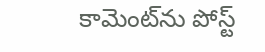కామెంట్‌ను పోస్ట్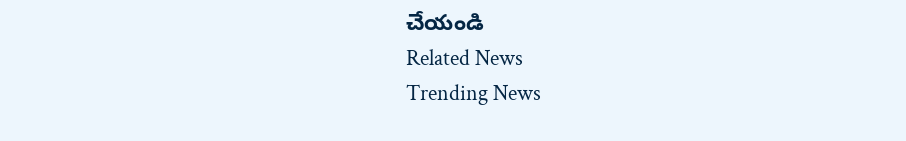చేయండి
Related News
Trending News